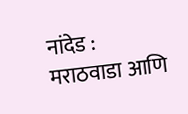नांदेड : मराठवाडा आणि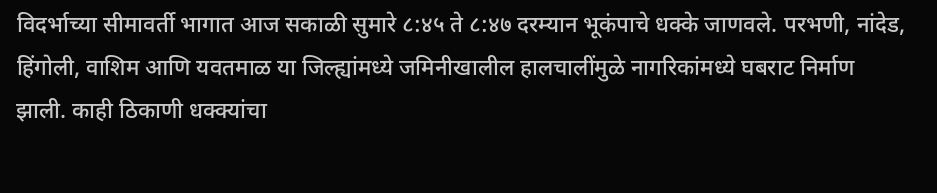विदर्भाच्या सीमावर्ती भागात आज सकाळी सुमारे ८:४५ ते ८:४७ दरम्यान भूकंपाचे धक्के जाणवले. परभणी, नांदेड, हिंगोली, वाशिम आणि यवतमाळ या जिल्ह्यांमध्ये जमिनीखालील हालचालींमुळे नागरिकांमध्ये घबराट निर्माण झाली. काही ठिकाणी धक्क्यांचा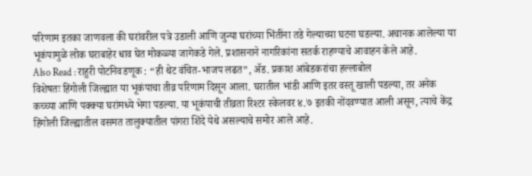परिणाम इतका जाणवला की घरांवरील पत्रे उडाली आणि जुन्या घरांच्या भिंतींना तडे गेल्याच्या घटना घडल्या. अचानक आलेल्या या भूकंपामुळे लोक घराबाहेर धाव घेत मोकळ्या जागेकडे गेले. प्रशासनाने नागरिकांना सतर्क राहण्याचे आवाहन केले आहे.
Also Read : राहुरी पोटनिवडणूक : “ही थेट वंचित-भाजप लढत”, ॲड. प्रकाश आंबेडकरांचा हल्लाबोल
विशेषतः हिंगोली जिल्ह्यात या भूकंपाचा तीव्र परिणाम दिसून आला. घरातील भांडी आणि इतर वस्तू खाली पडल्या, तर अनेक कच्च्या आणि पक्क्या घरांमध्ये भेगा पडल्या. या भूकंपाची तीव्रता रिश्टर स्केलवर ४.७ इतकी नोंदवण्यात आली असून, त्याचे केंद्र हिंगोली जिल्ह्यातील वसमत तालुक्यातील पांगरा शिंदे येथे असल्याचे समोर आले आहे.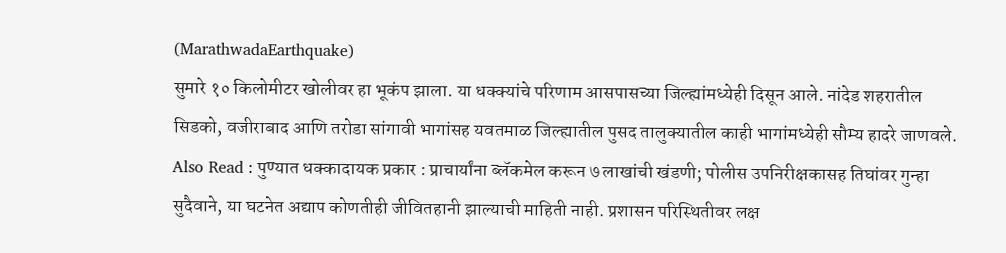(MarathwadaEarthquake)
सुमारे १० किलोमीटर खोलीवर हा भूकंप झाला. या धक्क्यांचे परिणाम आसपासच्या जिल्ह्यांमध्येही दिसून आले. नांदेड शहरातील सिडको, वजीराबाद आणि तरोडा सांगावी भागांसह यवतमाळ जिल्ह्यातील पुसद तालुक्यातील काही भागांमध्येही सौम्य हादरे जाणवले.
Also Read : पुण्यात धक्कादायक प्रकार : प्राचार्यांना ब्लॅकमेल करून ७ लाखांची खंडणी; पोलीस उपनिरीक्षकासह तिघांवर गुन्हा
सुदैवाने, या घटनेत अद्याप कोणतीही जीवितहानी झाल्याची माहिती नाही. प्रशासन परिस्थितीवर लक्ष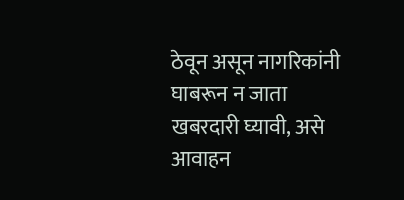ठेवून असून नागरिकांनी घाबरून न जाता खबरदारी घ्यावी, असे आवाहन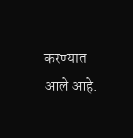करण्यात आले आहे.